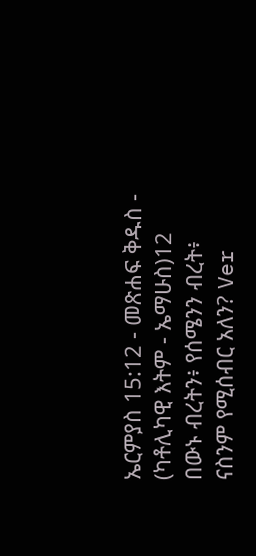ኤርምያስ 15:12 - መጽሐፍ ቅዱስ - (ካቶሊካዊ እትም - ኤማሁስ)12 በውኑ ብረትን፥ የሰሜንን ብረት፥ ናስንም የሚሰብር አለን? Ver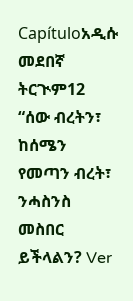Capítuloአዲሱ መደበኛ ትርጒም12 “ሰው ብረትን፣ ከሰሜን የመጣን ብረት፣ ንሓስንስ መስበር ይችላልን? Ver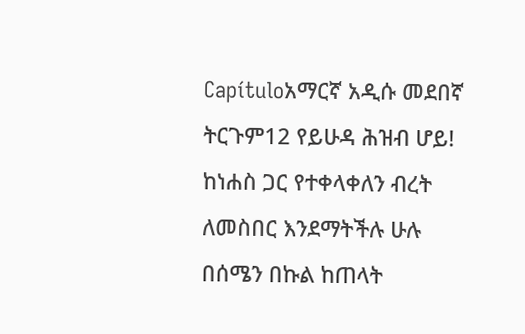Capítuloአማርኛ አዲሱ መደበኛ ትርጉም12 የይሁዳ ሕዝብ ሆይ! ከነሐስ ጋር የተቀላቀለን ብረት ለመስበር እንደማትችሉ ሁሉ በሰሜን በኩል ከጠላት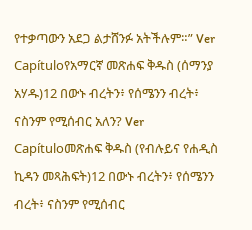የተቃጣውን አደጋ ልታሸንፉ አትችሉም።” Ver Capítuloየአማርኛ መጽሐፍ ቅዱስ (ሰማንያ አሃዱ)12 በውኑ ብረትን፥ የሰሜንን ብረት፥ ናስንም የሚሰብር አለን? Ver Capítuloመጽሐፍ ቅዱስ (የብሉይና የሐዲስ ኪዳን መጻሕፍት)12 በውኑ ብረትን፥ የሰሜንን ብረት፥ ናስንም የሚሰብር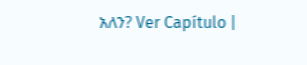አለን? Ver Capítulo |